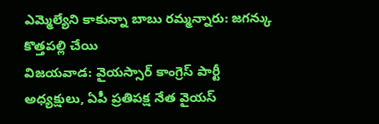ఎమ్మెల్యేని కాకున్నా బాబు రమ్మన్నారు: జగన్కు కొత్తపల్లి చేయి
విజయవాడ: వైయస్సార్ కాంగ్రెస్ పార్టీ అధ్యక్షులు, ఏపీ ప్రతిపక్ష నేత వైయస్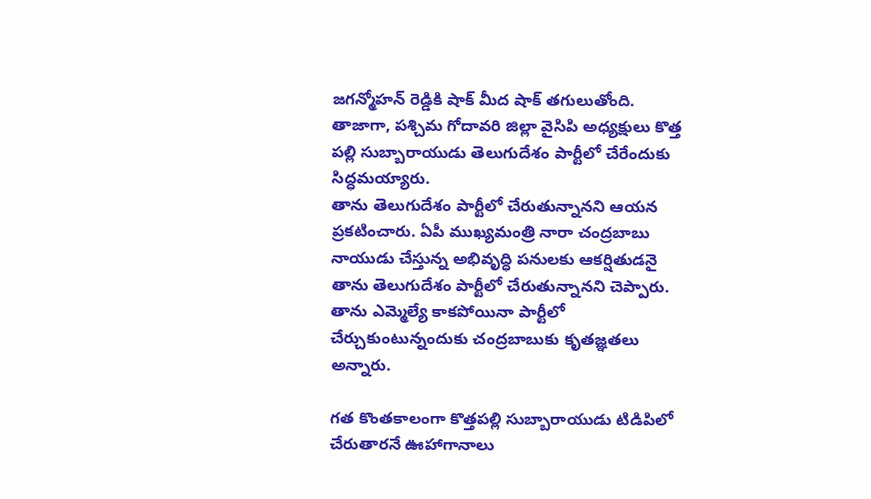జగన్మోహన్ రెడ్డికి షాక్ మీద షాక్ తగులుతోంది. తాజాగా, పశ్చిమ గోదావరి జిల్లా వైసిపి అధ్యక్షులు కొత్త పల్లి సుబ్బారాయుడు తెలుగుదేశం పార్టీలో చేరేందుకు సిద్ధమయ్యారు.
తాను తెలుగుదేశం పార్టీలో చేరుతున్నానని ఆయన ప్రకటించారు. ఏపీ ముఖ్యమంత్రి నారా చంద్రబాబు నాయుడు చేస్తున్న అభివృద్ధి పనులకు ఆకర్షితుడనై తాను తెలుగుదేశం పార్టీలో చేరుతున్నానని చెప్పారు. తాను ఎమ్మెల్యే కాకపోయినా పార్టీలో చేర్చుకుంటున్నందుకు చంద్రబాబుకు కృతజ్ఞతలు అన్నారు.

గత కొంతకాలంగా కొత్తపల్లి సుబ్బారాయుడు టిడిపిలో చేరుతారనే ఊహాగానాలు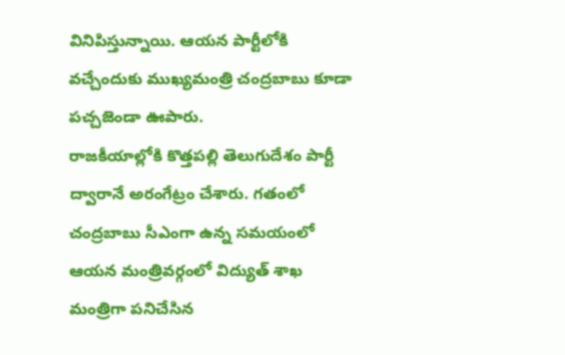వినిపిస్తున్నాయి. ఆయన పార్టీలోకి వచ్చేందుకు ముఖ్యమంత్రి చంద్రబాబు కూడా పచ్చజెండా ఊపారు.
రాజకీయాల్లోకి కొత్తపల్లి తెలుగుదేశం పార్టీ ద్వారానే అరంగేట్రం చేశారు. గతంలో చంద్రబాబు సీఎంగా ఉన్న సమయంలో ఆయన మంత్రివర్గంలో విద్యుత్ శాఖ మంత్రిగా పనిచేసిన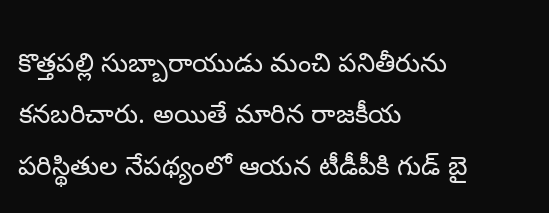కొత్తపల్లి సుబ్బారాయుడు మంచి పనితీరును కనబరిచారు. అయితే మారిన రాజకీయ పరిస్థితుల నేపథ్యంలో ఆయన టీడీపీకి గుడ్ బై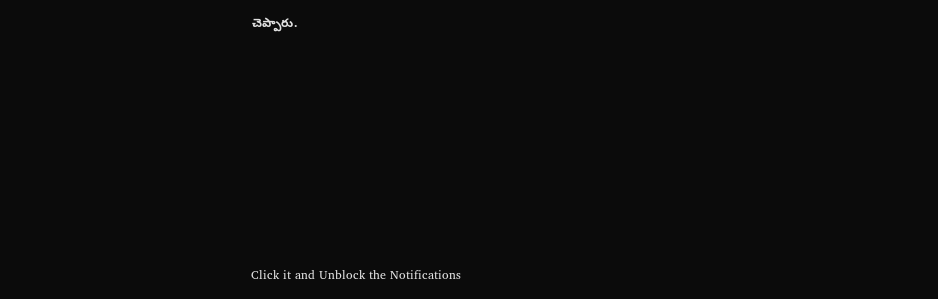చెప్పారు.












Click it and Unblock the Notifications